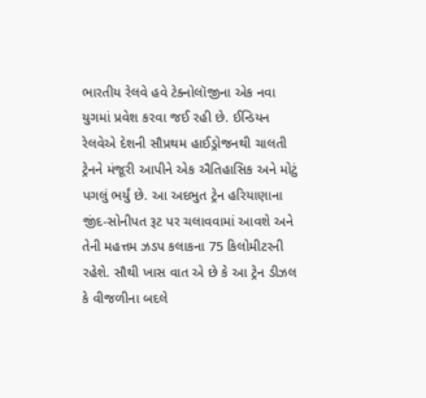ભારતીય રેલવે હવે ટેક્નોલૉજીના એક નવા યુગમાં પ્રવેશ કરવા જઈ રહી છે. ઈન્ડિયન રેલવેએ દેશની સૌપ્રથમ હાઈડ્રોજનથી ચાલતી ટ્રેનને મંજૂરી આપીને એક ઐતિહાસિક અને મોટું પગલું ભર્યું છે. આ અદભુત ટ્રેન હરિયાણાના જીંદ-સોનીપત રૂટ પર ચલાવવામાં આવશે અને તેની મહત્તમ ઝડપ કલાકના 75 કિલોમીટરની રહેશે. સૌથી ખાસ વાત એ છે કે આ ટ્રેન ડીઝલ કે વીજળીના બદલે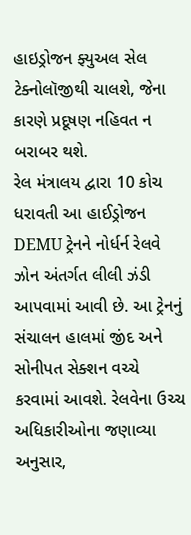હાઇડ્રોજન ફ્યુઅલ સેલ ટેક્નોલૉજીથી ચાલશે, જેના કારણે પ્રદૂષણ નહિવત ન બરાબર થશે.
રેલ મંત્રાલય દ્વારા 10 કોચ ધરાવતી આ હાઈડ્રોજન DEMU ટ્રેનને નોર્ધર્ન રેલવે ઝોન અંતર્ગત લીલી ઝંડી આપવામાં આવી છે. આ ટ્રેનનું સંચાલન હાલમાં જીંદ અને સોનીપત સેક્શન વચ્ચે કરવામાં આવશે. રેલવેના ઉચ્ચ અધિકારીઓના જણાવ્યા અનુસાર,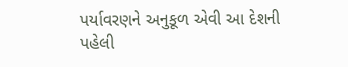પર્યાવરણને અનુકૂળ એવી આ દેશની પહેલી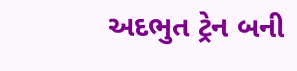અદભુત ટ્રેન બની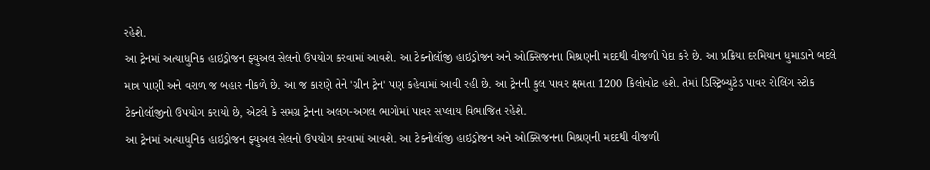રહેશે.
આ ટ્રેનમાં અત્યાધુનિક હાઇડ્રોજન ફ્યુઅલ સેલનો ઉપયોગ કરવામાં આવશે. આ ટેક્નોલૉજી હાઇડ્રોજન અને ઓક્સિજનના મિશ્રણની મદદથી વીજળી પેદા કરે છે. આ પ્રક્રિયા દરમિયાન ધુમાડાને બદલે માત્ર પાણી અને વરાળ જ બહાર નીકળે છે. આ જ કારણે તેને 'ગ્રીન ટ્રેન' પણ કહેવામાં આવી રહી છે. આ ટ્રેનની કુલ પાવર ક્ષમતા 1200 કિલોવોટ હશે. તેમાં ડિસ્ટ્રિબ્યુટેડ પાવર રોલિંગ સ્ટોક ટેક્નોલૉજીનો ઉપયોગ કરાયો છે, એટલે કે સમગ્ર ટ્રેનના અલગ-અગલ ભાગોમાં પાવર સપ્લાય વિભાજિત રહેશે.
આ ટ્રેનમાં અત્યાધુનિક હાઇડ્રોજન ફ્યુઅલ સેલનો ઉપયોગ કરવામાં આવશે. આ ટેક્નોલૉજી હાઇડ્રોજન અને ઓક્સિજનના મિશ્રણની મદદથી વીજળી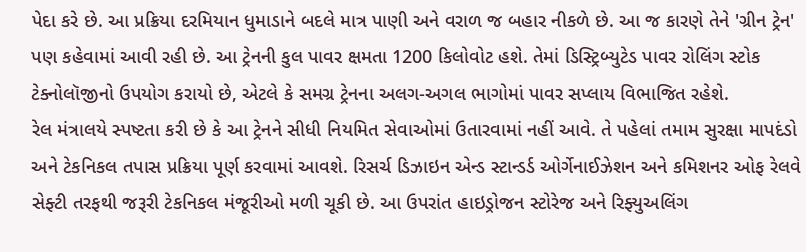પેદા કરે છે. આ પ્રક્રિયા દરમિયાન ધુમાડાને બદલે માત્ર પાણી અને વરાળ જ બહાર નીકળે છે. આ જ કારણે તેને 'ગ્રીન ટ્રેન' પણ કહેવામાં આવી રહી છે. આ ટ્રેનની કુલ પાવર ક્ષમતા 1200 કિલોવોટ હશે. તેમાં ડિસ્ટ્રિબ્યુટેડ પાવર રોલિંગ સ્ટોક ટેક્નોલૉજીનો ઉપયોગ કરાયો છે, એટલે કે સમગ્ર ટ્રેનના અલગ-અગલ ભાગોમાં પાવર સપ્લાય વિભાજિત રહેશે.
રેલ મંત્રાલયે સ્પષ્ટતા કરી છે કે આ ટ્રેનને સીધી નિયમિત સેવાઓમાં ઉતારવામાં નહીં આવે. તે પહેલાં તમામ સુરક્ષા માપદંડો અને ટેકનિકલ તપાસ પ્રક્રિયા પૂર્ણ કરવામાં આવશે. રિસર્ચ ડિઝાઇન એન્ડ સ્ટાન્ડર્ડ ઓર્ગેનાઈઝેશન અને કમિશનર ઓફ રેલવે સેફ્ટી તરફથી જરૂરી ટેકનિકલ મંજૂરીઓ મળી ચૂકી છે. આ ઉપરાંત હાઇડ્રોજન સ્ટોરેજ અને રિફ્યુઅલિંગ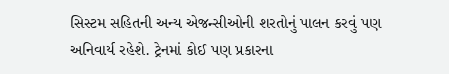સિસ્ટમ સહિતની અન્ય એજન્સીઓની શરતોનું પાલન કરવું પણ અનિવાર્ય રહેશે. ટ્રેનમાં કોઈ પણ પ્રકારના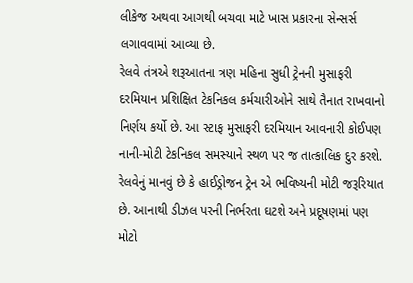લીકેજ અથવા આગથી બચવા માટે ખાસ પ્રકારના સેન્સર્સ લગાવવામાં આવ્યા છે.
રેલવે તંત્રએ શરૂઆતના ત્રણ મહિના સુધી ટ્રેનની મુસાફરી દરમિયાન પ્રશિક્ષિત ટેકનિકલ કર્મચારીઓને સાથે તૈનાત રાખવાનો નિર્ણય કર્યો છે. આ સ્ટાફ મુસાફરી દરમિયાન આવનારી કોઈપણ નાની-મોટી ટેકનિકલ સમસ્યાને સ્થળ પર જ તાત્કાલિક દુર કરશે. રેલવેનું માનવું છે કે હાઈડ્રોજન ટ્રેન એ ભવિષ્યની મોટી જરૂરિયાત છે. આનાથી ડીઝલ પરની નિર્ભરતા ઘટશે અને પ્રદૂષણમાં પણ મોટો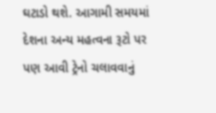ઘટાડો થશે. આગામી સમયમાં દેશના અન્ય મહત્વના રૂટો પર પણ આવી ટ્રેનો ચલાવવાનું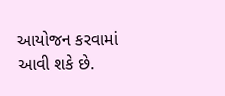આયોજન કરવામાં આવી શકે છે.